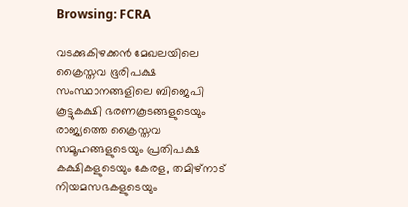Browsing: FCRA

വടക്കുകിഴക്കന്‍ മേഖലയിലെ ക്രൈസ്തവ ഭൂരിപക്ഷ സംസ്ഥാനങ്ങളിലെ ബിജെപി കൂട്ടുകക്ഷി ഭരണകൂടങ്ങളുടെയും രാജ്യത്തെ ക്രൈസ്തവ സമൂഹങ്ങളുടെയും പ്രതിപക്ഷ കക്ഷികളുടെയും കേരള, തമിഴ്‌നാട് നിയമസഭകളുടെയും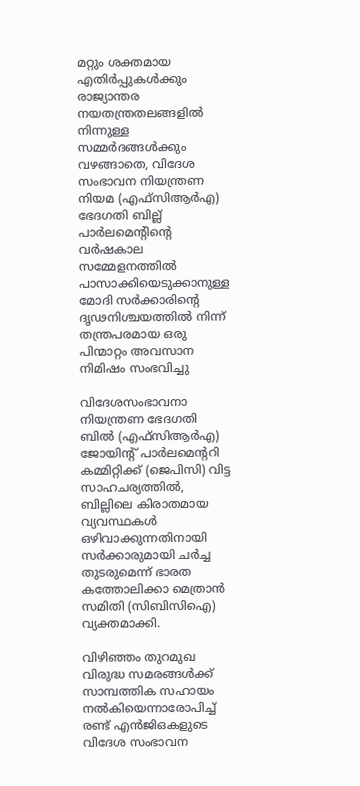മറ്റും ശക്തമായ എതിര്‍പ്പുകള്‍ക്കും രാജ്യാന്തര നയതന്ത്രതലങ്ങളില്‍ നിന്നുള്ള സമ്മര്‍ദങ്ങള്‍ക്കും വഴങ്ങാതെ, വിദേശ സംഭാവന നിയന്ത്രണ നിയമ (എഫ്‌സിആര്‍എ) ഭേദഗതി ബില്ല് പാര്‍ലമെന്റിന്റെ വര്‍ഷകാല സമ്മേളനത്തില്‍ പാസാക്കിയെടുക്കാനുള്ള മോദി സര്‍ക്കാരിന്റെ ദൃഢനിശ്ചയത്തില്‍ നിന്ന് തന്ത്രപരമായ ഒരു പിന്മാറ്റം അവസാന നിമിഷം സംഭവിച്ചു

വിദേശസംഭാവനാ നിയന്ത്രണ ഭേദഗതി ബിൽ (എഫ്‌സിആർഎ) ജോയിൻ്റ് പാർലമെൻ്ററി കമ്മിറ്റിക്ക് (ജെപിസി) വിട്ട സാഹചര്യത്തിൽ, ബില്ലിലെ കിരാതമായ വ്യവസ്ഥകൾ ഒഴിവാക്കുന്നതിനായി സർക്കാരുമായി ചർച്ച തുടരുമെന്ന് ഭാരത കത്തോലിക്കാ മെത്രാൻ സമിതി (സിബിസിഐ) വ്യക്തമാക്കി.

വിഴിഞ്ഞം തുറമുഖ വിരുദ്ധ സമരങ്ങൾക്ക് സാമ്പത്തിക സഹായം നൽകിയെന്നാരോപിച്ച് രണ്ട് എൻജിഒകളുടെ വിദേശ സംഭാവന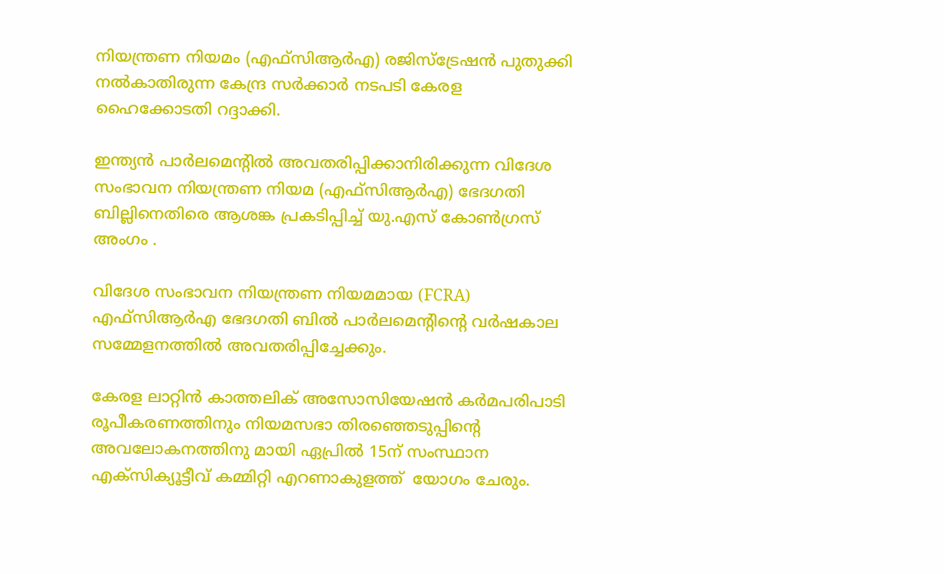നിയന്ത്രണ നിയമം (എഫ്‌സിആർഎ) രജിസ്‌ട്രേഷൻ പുതുക്കി നൽകാതിരുന്ന കേന്ദ്ര സർക്കാർ നടപടി കേരള ഹൈക്കോടതി റദ്ദാക്കി.

ഇന്ത്യൻ പാർലമെന്റിൽ അവതരിപ്പിക്കാനിരിക്കുന്ന വിദേശ സംഭാവന നിയന്ത്രണ നിയമ (എഫ്‌സിആർഎ) ഭേദഗതി ബില്ലിനെതിരെ ആശങ്ക പ്രകടിപ്പിച്ച് യു.എസ് കോൺഗ്രസ് അംഗം .

വിദേശ സംഭാവന നിയന്ത്രണ നിയമമായ (FCRA) എഫ്‌സിആർഎ ഭേദഗതി ബിൽ പാർലമെന്റിന്റെ വർഷകാല സമ്മേളനത്തിൽ അവതരിപ്പിച്ചേക്കും.

കേരള ലാറ്റിൻ കാത്തലിക് അസോസിയേഷൻ കർമപരിപാടി രൂപീകരണത്തിനും നിയമസഭാ തിരഞ്ഞെടുപ്പിൻ്റെ അവലോകനത്തിനു മായി ഏപ്രിൽ 15ന് സംസ്ഥാന എക്സിക്യൂട്ടീവ് കമ്മിറ്റി എറണാകുളത്ത്  യോഗം ചേരും.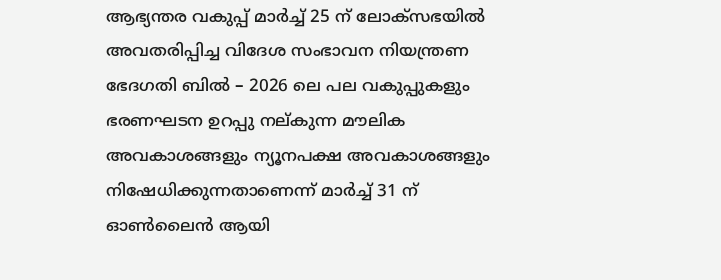ആഭ്യന്തര വകുപ്പ് മാര്‍ച്ച് 25 ന് ലോക്‌സഭയില്‍ അവതരിപ്പിച്ച വിദേശ സംഭാവന നിയന്ത്രണ ഭേദഗതി ബില്‍ – 2026 ലെ പല വകുപ്പുകളും ഭരണഘടന ഉറപ്പു നല്കുന്ന മൗലിക അവകാശങ്ങളും ന്യൂനപക്ഷ അവകാശങ്ങളും നിഷേധിക്കുന്നതാണെന്ന് മാര്‍ച്ച് 31 ന് ഓണ്‍ലൈന്‍ ആയി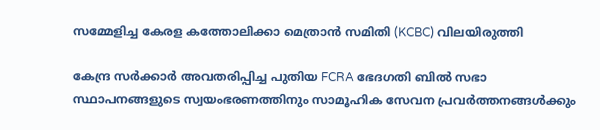സമ്മേളിച്ച കേരള കത്തോലിക്കാ മെത്രാന്‍ സമിതി (KCBC) വിലയിരുത്തി

കേന്ദ്ര സർക്കാർ അവതരിപ്പിച്ച പുതിയ FCRA ഭേദഗതി ബിൽ സഭാ സ്ഥാപനങ്ങളുടെ സ്വയംഭരണത്തിനും സാമൂഹിക സേവന പ്രവർത്തനങ്ങൾക്കും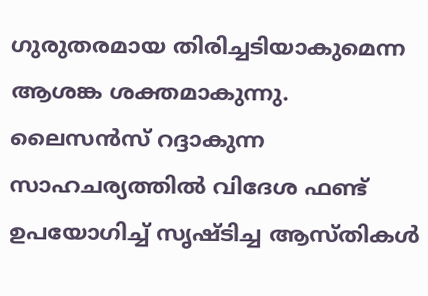ഗുരുതരമായ തിരിച്ചടിയാകുമെന്ന ആശങ്ക ശക്തമാകുന്നു. ലൈസൻസ് റദ്ദാകുന്ന സാഹചര്യത്തിൽ വിദേശ ഫണ്ട് ഉപയോഗിച്ച് സൃഷ്ടിച്ച ആസ്തികൾ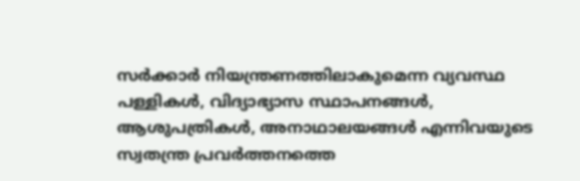സർക്കാർ നിയന്ത്രണത്തിലാകുമെന്ന വ്യവസ്ഥ പള്ളികൾ, വിദ്യാഭ്യാസ സ്ഥാപനങ്ങൾ, ആശുപത്രികൾ, അനാഥാലയങ്ങൾ എന്നിവയുടെ സ്വതന്ത്ര പ്രവർത്തനത്തെ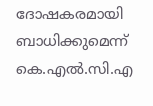ദോഷകരമായി ബാധിക്കുമെന്ന് കെ.എൽ.സി.എ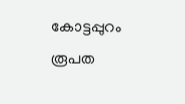കോട്ടപ്പുറം രൂപത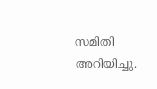സമിതി അറിയിച്ചു.